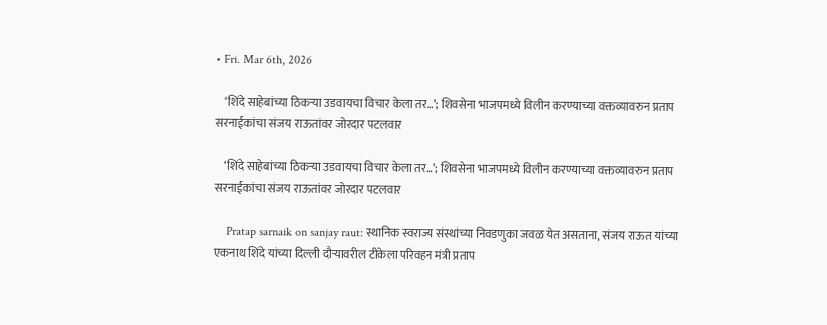• Fri. Mar 6th, 2026

    ‘शिंदे साहेबांच्या ठिकऱ्या उडवायचा विचार केला तर…’; शिवसेना भाजपमध्ये विलीन करण्याच्या वक्तव्यावरुन प्रताप सरनाईकांचा संजय राऊतांवर जोरदार पटलवार

    ‘शिंदे साहेबांच्या ठिकऱ्या उडवायचा विचार केला तर…’; शिवसेना भाजपमध्ये विलीन करण्याच्या वक्तव्यावरुन प्रताप सरनाईकांचा संजय राऊतांवर जोरदार पटलवार

    Pratap sarnaik on sanjay raut: स्थानिक स्वराज्य संस्थांच्या निवडणुका जवळ येत असताना, संजय राऊत यांच्या एकनाथ शिंदे यांच्या दिल्ली दौऱ्यावरील टीकेला परिवहन मंत्री प्रताप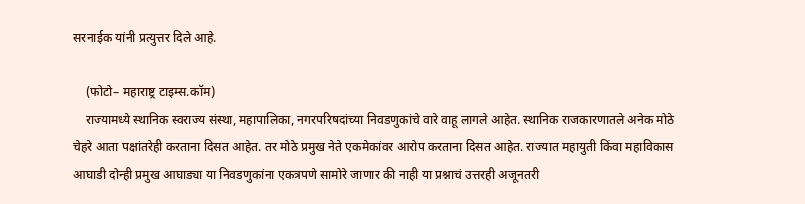सरनाईक यांनी प्रत्युत्तर दिले आहे.

    (फोटो– महाराष्ट्र टाइम्स.कॉम)
    राज्यामध्ये स्थानिक स्वराज्य संस्था, महापालिका, नगरपरिषदांच्या निवडणुकांचे वारे वाहू लागले आहेत. स्थानिक राजकारणातले अनेक मोठे चेहरे आता पक्षांतरेही करताना दिसत आहेत. तर मोठे प्रमुख नेते एकमेकांवर आरोप करताना दिसत आहेत. राज्यात महायुती किंवा महाविकास आघाडी दोन्ही प्रमुख आघाड्या या निवडणुकांना एकत्रपणे सामोरे जाणार की नाही या प्रश्नाचं उत्तरही अजूनतरी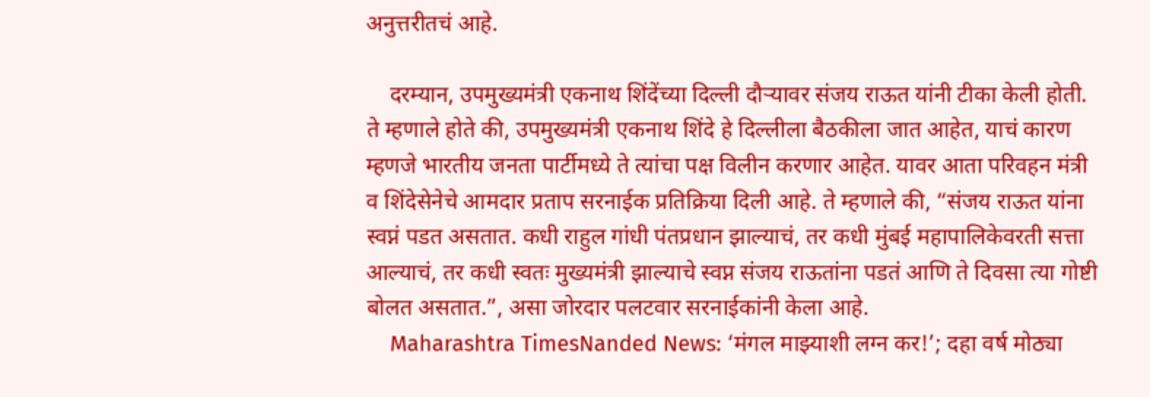अनुत्तरीतचं आहे.

    दरम्यान, उपमुख्यमंत्री एकनाथ शिंदेंच्या दिल्ली दौऱ्यावर संजय राऊत यांनी टीका केली होती. ते म्हणाले होते की, उपमुख्यमंत्री एकनाथ शिंदे हे दिल्लीला बैठकीला जात आहेत, याचं कारण म्हणजे भारतीय जनता पार्टीमध्ये ते त्यांचा पक्ष विलीन करणार आहेत. यावर आता परिवहन मंत्री व शिंदेसेनेचे आमदार प्रताप सरनाईक प्रतिक्रिया दिली आहे. ते म्हणाले की, “संजय राऊत यांना स्वप्नं पडत असतात. कधी राहुल गांधी पंतप्रधान झाल्याचं, तर कधी मुंबई महापालिकेवरती सत्ता आल्याचं, तर कधी स्वतः मुख्यमंत्री झाल्याचे स्वप्न संजय राऊतांना पडतं आणि ते दिवसा त्या गोष्टी बोलत असतात.”, असा जोरदार पलटवार सरनाईकांनी केला आहे.
    Maharashtra TimesNanded News: ‘मंगल माझ्याशी लग्न कर!’; दहा वर्ष मोठ्या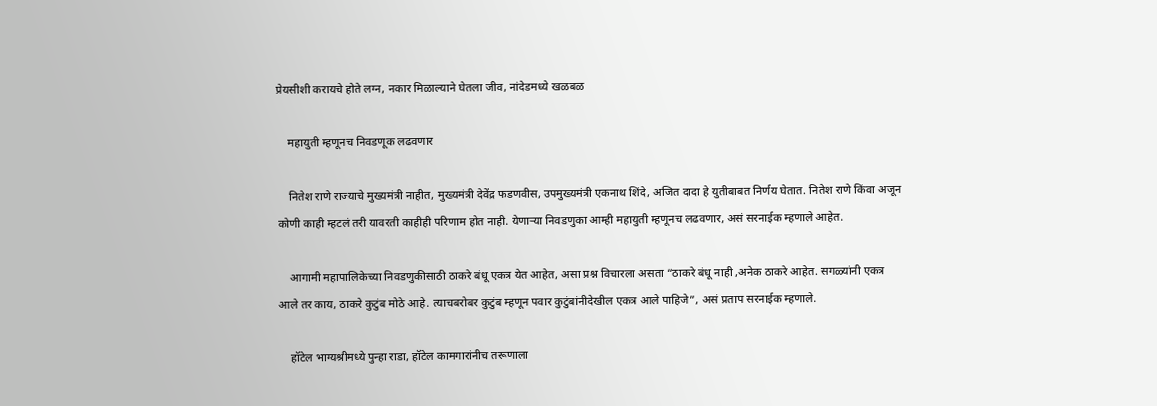प्रेयसीशी करायचे होते लग्न, नकार मिळाल्याने घेतला जीव, नांदेडमध्ये खळबळ

    महायुती म्हणूनच निवडणूक लढवणार

    नितेश राणे राज्याचे मुख्यमंत्री नाहीत, मुख्यमंत्री देवेंद्र फडणवीस, उपमुख्यमंत्री एकनाथ शिंदे, अजित दादा हे युतीबाबत निर्णय घेतात. नितेश राणे किंवा अजून कोणी काही म्हटलं तरी यावरती काहीही परिणाम होत नाही. येणाऱ्या निवडणुका आम्ही महायुती म्हणूनच लढवणार, असं सरनाईक म्हणाले आहेत.

    आगामी महापालिकेच्या निवडणुकीसाठी ठाकरे बंधू एकत्र येत आहेत, असा प्रश्न विचारला असता “ठाकरे बंधू नाही ,अनेक ठाकरे आहेत. सगळ्यांनी एकत्र आले तर काय, ठाकरे कुटुंब मोठे आहे. त्याचबरोबर कुटुंब म्हणून पवार कुटुंबांनीदेखील एकत्र आले पाहिजे”, असं प्रताप सरनाईक म्हणाले.

    हॉटेल भाग्यश्रीमध्ये पुन्हा राडा, हॉटेल कामगारांनीच तरूणाला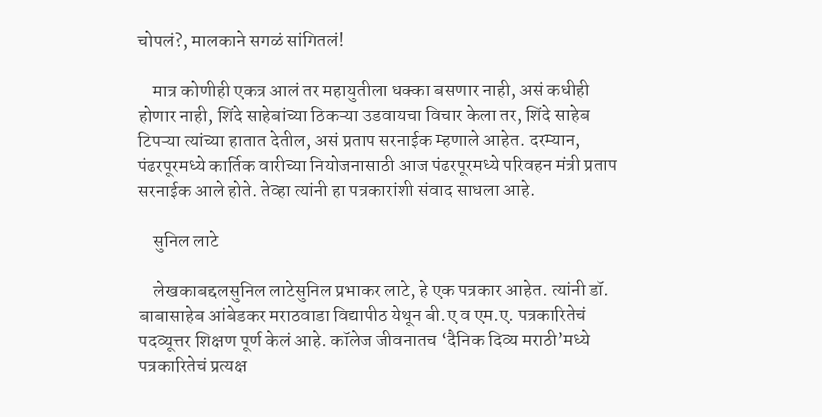चोपलं?, मालकाने सगळं सांगितलं!

    मात्र कोणीही एकत्र आलं तर महायुतीला धक्का बसणार नाही, असं कधीही होणार नाही, शिंदे साहेबांच्या ठिकऱ्या उडवायचा विचार केला तर, शिंदे साहेब टिपऱ्या त्यांच्या हातात देतील, असं प्रताप सरनाईक म्हणाले आहेत. दरम्यान, पंढरपूरमध्ये कार्तिक वारीच्या नियोजनासाठी आज पंढरपूरमध्ये परिवहन मंत्री प्रताप सरनाईक आले होते. तेव्हा त्यांनी हा पत्रकारांशी संवाद साधला आहे.

    सुनिल लाटे

    लेखकाबद्दलसुनिल लाटेसुनिल प्रभाकर लाटे, हे एक पत्रकार आहेत. त्यांनी डॉ. बाबासाहेब आंबेडकर मराठवाडा विद्यापीठ येथून बी.ए व एम.ए. पत्रकारितेचं पदव्यूत्तर शिक्षण पूर्ण केलं आहे. कॉलेज जीवनातच ‘दैनिक दिव्य मराठी’मध्ये पत्रकारितेचं प्रत्यक्ष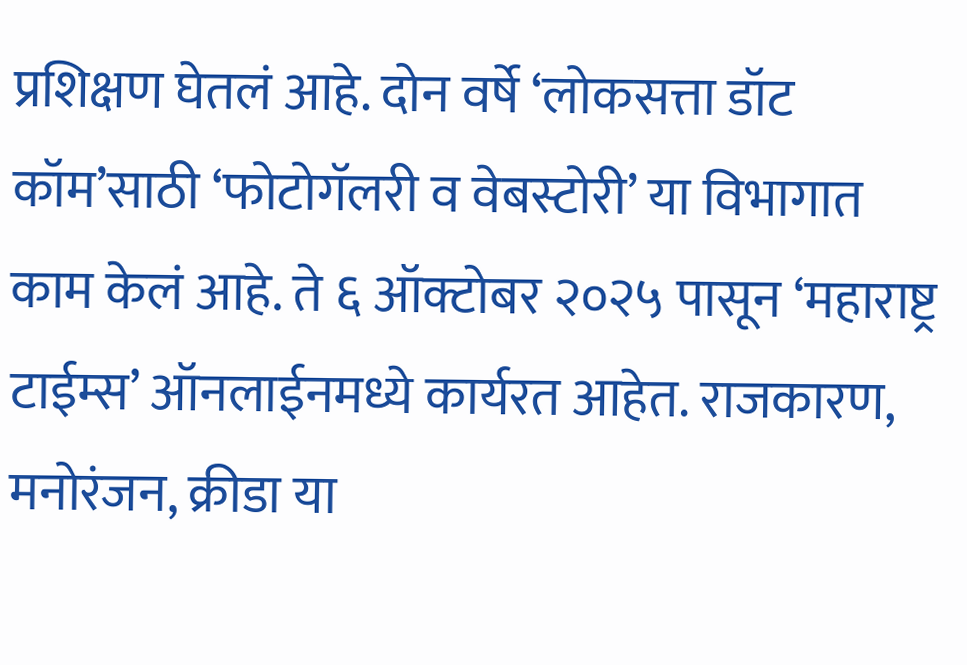प्रशिक्षण घेतलं आहे. दोन वर्षे ‘लोकसत्ता डॉट कॉम’साठी ‘फोटोगॅलरी व वेबस्टोरी’ या विभागात काम केलं आहे. ते ६ ऑक्टोबर २०२५ पासून ‘महाराष्ट्र टाईम्स’ ऑनलाईनमध्ये कार्यरत आहेत. राजकारण, मनोरंजन, क्रीडा या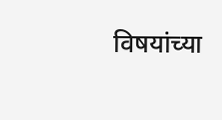विषयांच्या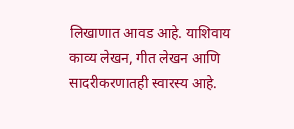लिखाणात आवड आहे. याशिवाय काव्य लेखन, गीत लेखन आणि सादरीकरणातही स्वारस्य आहे.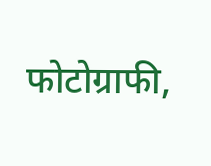फोटोग्राफी,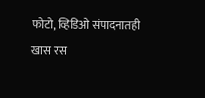फोटो, व्हिडिओ संपादनातही खास रस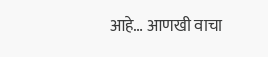आहे… आणखी वाचा